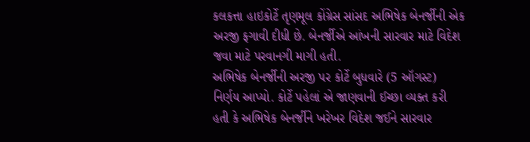કલકત્તા હાઇકોર્ટે તૃણમૂલ કોંગ્રેસ સાંસદ અભિષેક બેનર્જીની એક અરજી ફગાવી દીધી છે. બેનર્જીએ આંખની સારવાર માટે વિદેશ જવા માટે પરવાનગી માગી હતી.
અભિષેક બેનર્જીની અરજી પર કોર્ટે બુધવારે (5 ઑગસ્ટ) નિર્ણય આપ્યો. કોર્ટે પહેલાં એ જાણવાની ઈચ્છા વ્યક્ત કરી હતી કે અભિષેક બેનર્જીને ખરેખર વિદેશ જઈને સારવાર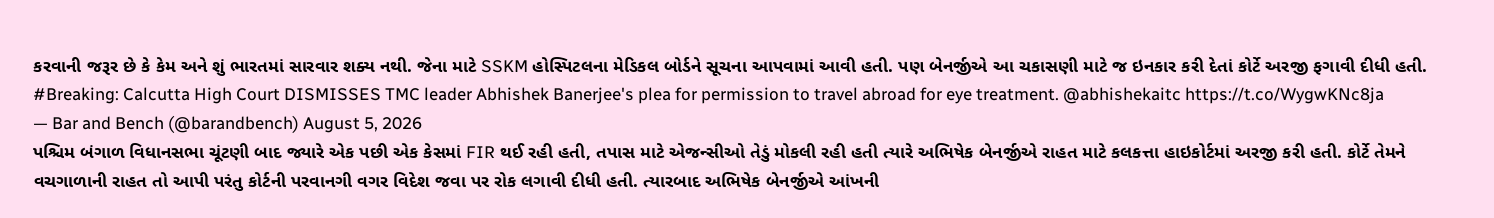કરવાની જરૂર છે કે કેમ અને શું ભારતમાં સારવાર શક્ય નથી. જેના માટે SSKM હોસ્પિટલના મેડિકલ બોર્ડને સૂચના આપવામાં આવી હતી. પણ બેનર્જીએ આ ચકાસણી માટે જ ઇનકાર કરી દેતાં કોર્ટે અરજી ફગાવી દીધી હતી.
#Breaking: Calcutta High Court DISMISSES TMC leader Abhishek Banerjee's plea for permission to travel abroad for eye treatment. @abhishekaitc https://t.co/WygwKNc8ja
— Bar and Bench (@barandbench) August 5, 2026
પશ્ચિમ બંગાળ વિધાનસભા ચૂંટણી બાદ જ્યારે એક પછી એક કેસમાં FIR થઈ રહી હતી, તપાસ માટે એજન્સીઓ તેડું મોકલી રહી હતી ત્યારે અભિષેક બેનર્જીએ રાહત માટે કલકત્તા હાઇકોર્ટમાં અરજી કરી હતી. કોર્ટે તેમને વચગાળાની રાહત તો આપી પરંતુ કોર્ટની પરવાનગી વગર વિદેશ જવા પર રોક લગાવી દીધી હતી. ત્યારબાદ અભિષેક બેનર્જીએ આંખની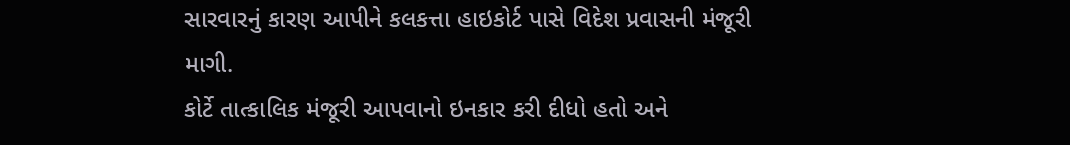સારવારનું કારણ આપીને કલકત્તા હાઇકોર્ટ પાસે વિદેશ પ્રવાસની મંજૂરી માગી.
કોર્ટે તાત્કાલિક મંજૂરી આપવાનો ઇનકાર કરી દીધો હતો અને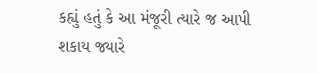કહ્યું હતું કે આ મંજૂરી ત્યારે જ આપી શકાય જ્યારે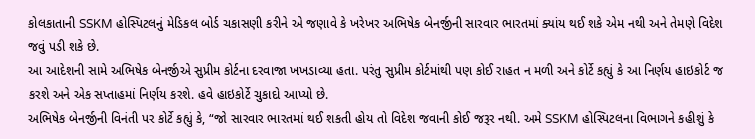કોલકાતાની SSKM હોસ્પિટલનું મેડિકલ બોર્ડ ચકાસણી કરીને એ જણાવે કે ખરેખર અભિષેક બેનર્જીની સારવાર ભારતમાં ક્યાંય થઈ શકે એમ નથી અને તેમણે વિદેશ જવું પડી શકે છે.
આ આદેશની સામે અભિષેક બેનર્જીએ સુપ્રીમ કોર્ટના દરવાજા ખખડાવ્યા હતા. પરંતુ સુપ્રીમ કોર્ટમાંથી પણ કોઈ રાહત ન મળી અને કોર્ટે કહ્યું કે આ નિર્ણય હાઇકોર્ટ જ કરશે અને એક સપ્તાહમાં નિર્ણય કરશે. હવે હાઇકોર્ટે ચુકાદો આપ્યો છે.
અભિષેક બેનર્જીની વિનંતી પર કોર્ટે કહ્યું કે, “જો સારવાર ભારતમાં થઈ શકતી હોય તો વિદેશ જવાની કોઈ જરૂર નથી. અમે SSKM હોસ્પિટલના વિભાગને કહીશું કે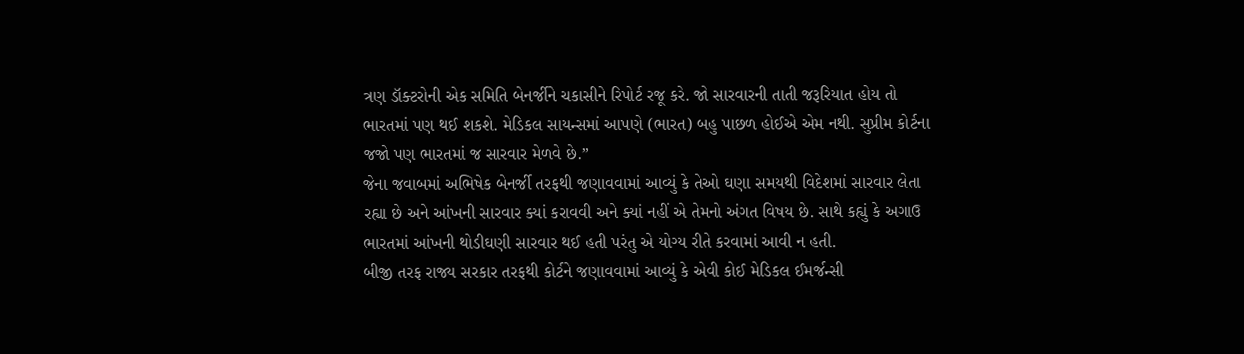ત્રણ ડૉક્ટરોની એક સમિતિ બેનર્જીને ચકાસીને રિપોર્ટ રજૂ કરે. જો સારવારની તાતી જરૂરિયાત હોય તો ભારતમાં પણ થઈ શકશે. મેડિકલ સાયન્સમાં આપણે (ભારત) બહુ પાછળ હોઈએ એમ નથી. સુપ્રીમ કોર્ટના જજો પણ ભારતમાં જ સારવાર મેળવે છે.”
જેના જવાબમાં અભિષેક બેનર્જી તરફથી જણાવવામાં આવ્યું કે તેઓ ઘણા સમયથી વિદેશમાં સારવાર લેતા રહ્યા છે અને આંખની સારવાર ક્યાં કરાવવી અને ક્યાં નહીં એ તેમનો અંગત વિષય છે. સાથે કહ્યું કે અગાઉ ભારતમાં આંખની થોડીઘણી સારવાર થઈ હતી પરંતુ એ યોગ્ય રીતે કરવામાં આવી ન હતી.
બીજી તરફ રાજ્ય સરકાર તરફથી કોર્ટને જણાવવામાં આવ્યું કે એવી કોઈ મેડિકલ ઈમર્જન્સી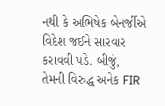નથી કે અભિષેક બેનર્જીએ વિદેશ જઈને સારવાર કરાવવી પડે. બીજું, તેમની વિરુદ્ધ અનેક FIR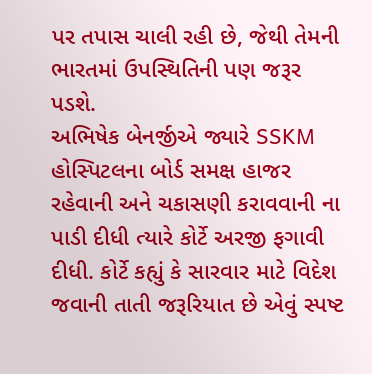પર તપાસ ચાલી રહી છે, જેથી તેમની ભારતમાં ઉપસ્થિતિની પણ જરૂર પડશે.
અભિષેક બેનર્જીએ જ્યારે SSKM હોસ્પિટલના બોર્ડ સમક્ષ હાજર રહેવાની અને ચકાસણી કરાવવાની ના પાડી દીધી ત્યારે કોર્ટે અરજી ફગાવી દીધી. કોર્ટે કહ્યું કે સારવાર માટે વિદેશ જવાની તાતી જરૂરિયાત છે એવું સ્પષ્ટ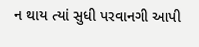ન થાય ત્યાં સુધી પરવાનગી આપી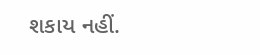શકાય નહીં.